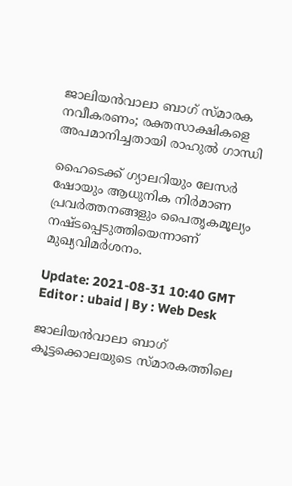ജാലിയൻവാലാ ബാഗ് സ്മാരക നവീകരണം; രക്തസാക്ഷികളെ അപമാനിച്ചതായി രാഹുല്‍ ഗാന്ധി

ഹൈടെക്ക് ഗ്യാലറിയും ലേസര്‍ ഷോയും ആധുനിക നിര്‍മാണ പ്രവര്‍ത്തനങ്ങളും പൈതൃകമൂല്യം നഷ്ടപ്പെടുത്തിയെന്നാണ് മുഖ്യവിമര്‍ശനം.

Update: 2021-08-31 10:40 GMT
Editor : ubaid | By : Web Desk

ജാലിയൻവാലാ ബാഗ് കൂട്ടക്കൊലയുടെ സ്മാരകത്തിലെ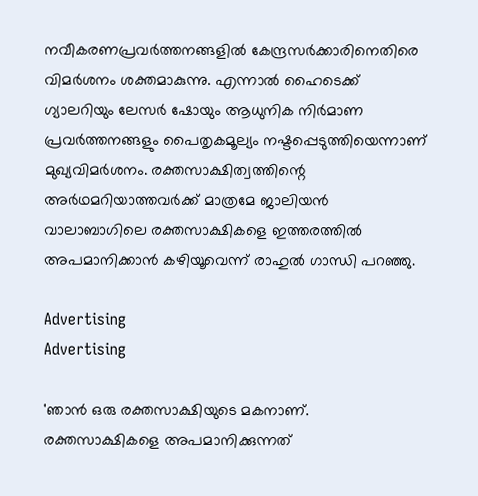നവീകരണപ്രവര്‍ത്തനങ്ങളില്‍ കേന്ദ്രസര്‍ക്കാരിനെതിരെ വിമര്‍ശനം ശക്തമാകുന്നു. എന്നാല്‍ ഹൈടെക്ക് ഗ്യാലറിയും ലേസര്‍ ഷോയും ആധുനിക നിര്‍മാണ പ്രവര്‍ത്തനങ്ങളും പൈതൃകമൂല്യം നഷ്ടപ്പെടുത്തിയെന്നാണ് മുഖ്യവിമര്‍ശനം. രക്തസാക്ഷിത്വത്തിന്റെ അര്‍ഥമറിയാത്തവര്‍ക്ക് മാത്രമേ ജാലിയന്‍ വാലാബാഗിലെ രക്തസാക്ഷികളെ ഇത്തരത്തില്‍ അപമാനിക്കാന്‍ കഴിയൂവെന്ന് രാഹുല്‍ ഗാന്ധി പറഞ്ഞു.

Advertising
Advertising

'ഞാന്‍ ഒരു രക്തസാക്ഷിയുടെ മകനാണ്. രക്തസാക്ഷികളെ അപമാനിക്കുന്നത്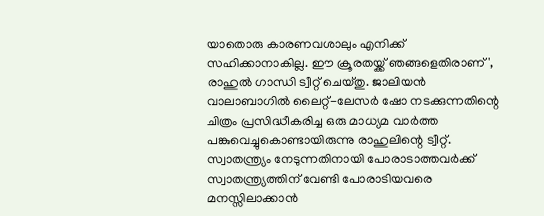യാതൊരു കാരണവശാലും എനിക്ക് സഹിക്കാനാകില്ല. ഈ ക്രൂരതയ്ക്ക് ഞങ്ങളെതിരാണ്', രാഹുല്‍ ഗാന്ധി ട്വീറ്റ് ചെയ്തു. ജാലിയന്‍ വാലാബാഗില്‍ ലൈറ്റ്-ലേസര്‍ ഷോ നടക്കുന്നതിന്റെ ചിത്രം പ്രസിദ്ധീകരിച്ച ഒരു മാധ്യമ വാര്‍ത്ത പങ്കുവെച്ചുകൊണ്ടായിരുന്നു രാഹുലിന്റെ ട്വീറ്റ്. സ്വാതന്ത്ര്യം നേടുന്നതിനായി പോരാടാത്തവര്‍ക്ക് സ്വാതന്ത്ര്യത്തിന് വേണ്ടി പോരാടിയവരെ മനസ്സിലാക്കാന്‍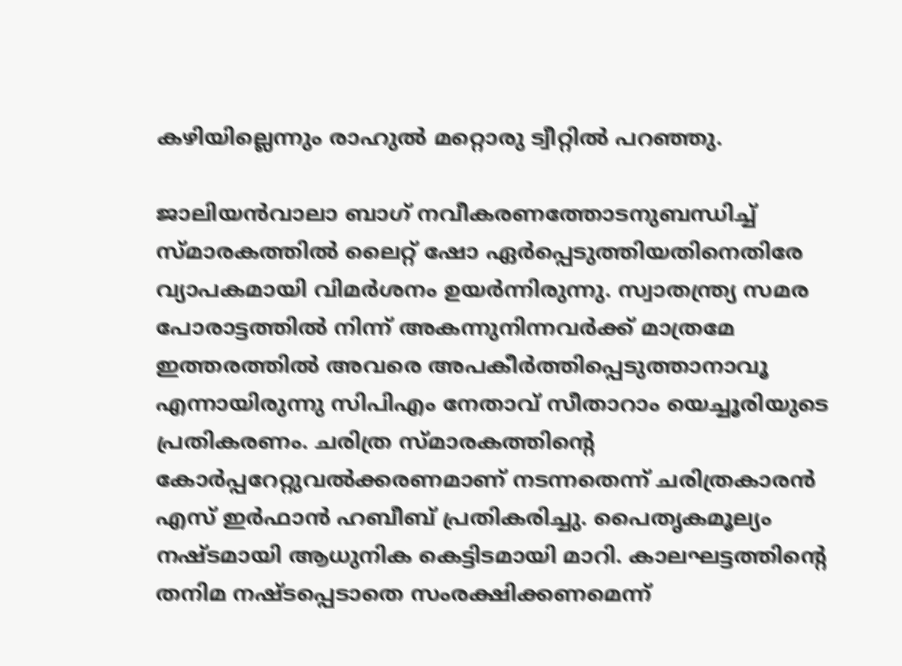കഴിയില്ലെന്നും രാഹുല്‍ മറ്റൊരു ട്വീറ്റില്‍ പറഞ്ഞു.

ജാലിയന്‍വാലാ ബാഗ് നവീകരണത്തോടനുബന്ധിച്ച് സ്മാരകത്തില്‍ ലൈറ്റ് ഷോ ഏര്‍പ്പെടുത്തിയതിനെതിരേ വ്യാപകമായി വിമര്‍ശനം ഉയര്‍ന്നിരുന്നു. സ്വാതന്ത്ര്യ സമര പോരാട്ടത്തില്‍ നിന്ന് അകന്നുനിന്നവര്‍ക്ക് മാത്രമേ ഇത്തരത്തില്‍ അവരെ അപകീര്‍ത്തിപ്പെടുത്താനാവൂ എന്നായിരുന്നു സിപിഎം നേതാവ് സീതാറാം യെച്ചൂരിയുടെ പ്രതികരണം. ചരിത്ര സ്മാരകത്തിന്‍റെ കോര്‍പ്പറേറ്റുവല്‍ക്കരണമാണ് നടന്നതെന്ന് ചരിത്രകാരന്‍ എസ് ഇര്‍ഫാന്‍ ഹബീബ് പ്രതികരിച്ചു. പൈതൃകമൂല്യം നഷ്ടമായി ആധുനിക കെട്ടിടമായി മാറി. കാലഘട്ടത്തിന്‍റെ തനിമ നഷ്ടപ്പെടാതെ സംരക്ഷിക്കണമെന്ന്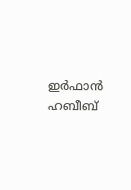ഇര്‍ഫാന്‍ ഹബീബ്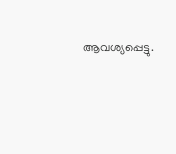ആവശ്യപ്പെട്ടു.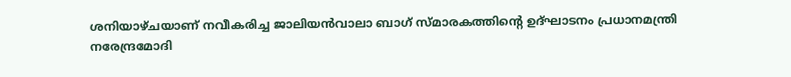ശനിയാഴ്ചയാണ് നവീകരിച്ച ജാലിയന്‍വാലാ ബാഗ് സ്മാരകത്തിന്റെ ഉദ്ഘാടനം പ്രധാനമന്ത്രി നരേന്ദ്രമോദി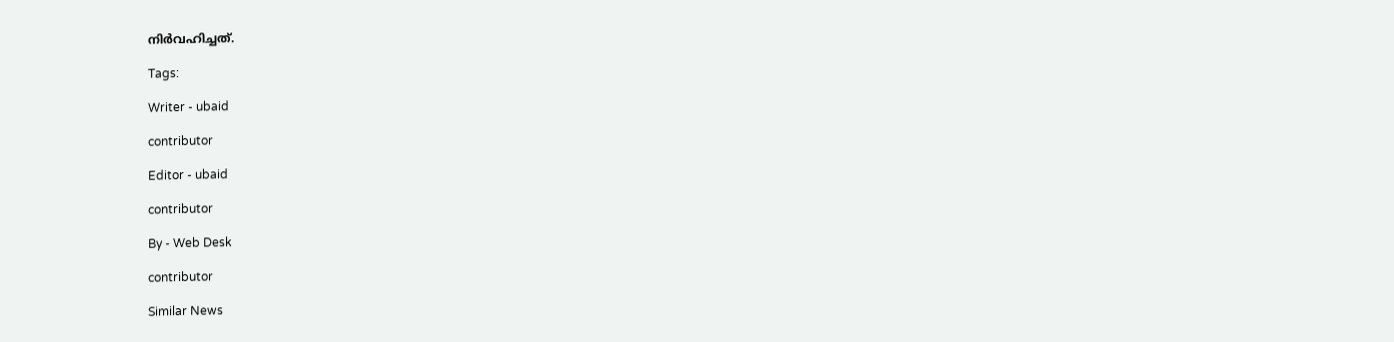നിര്‍വഹിച്ചത്.

Tags:

Writer - ubaid

contributor

Editor - ubaid

contributor

By - Web Desk

contributor

Similar News